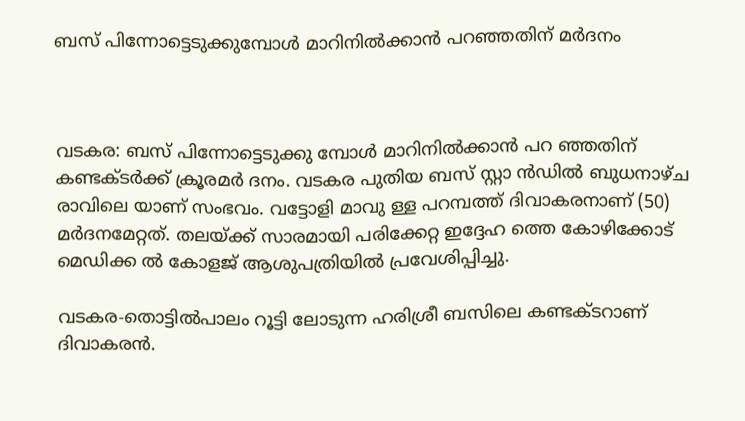ബസ് പിന്നോട്ടെടുക്കുമ്പോൾ മാറിനിൽക്കാൻ പറഞ്ഞതിന് മർദനം



വടകര: ബസ് പിന്നോട്ടെടുക്കു മ്പോൾ മാറിനിൽക്കാൻ പറ ഞ്ഞതിന് കണ്ടക്ടർക്ക് ക്രൂരമർ ദനം. വടകര പുതിയ ബസ് സ്റ്റാ ൻഡിൽ ബുധനാഴ്ച രാവിലെ യാണ് സംഭവം. വട്ടോളി മാവു ള്ള പറമ്പത്ത് ദിവാകരനാണ് (50) മർദനമേറ്റത്. തലയ്ക്ക് സാരമായി പരിക്കേറ്റ ഇദ്ദേഹ ത്തെ കോഴിക്കോട് മെഡിക്ക ൽ കോളജ് ആശുപത്രിയിൽ പ്രവേശിപ്പിച്ചു.

വടകര-തൊട്ടിൽപാലം റൂട്ടി ലോടുന്ന ഹരിശ്രീ ബസിലെ കണ്ടക്ടറാണ് ദിവാകരൻ.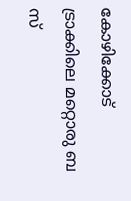കോഴിക്കോട് ട്രാക്കിലെ മറ്റൊരു ബ സ്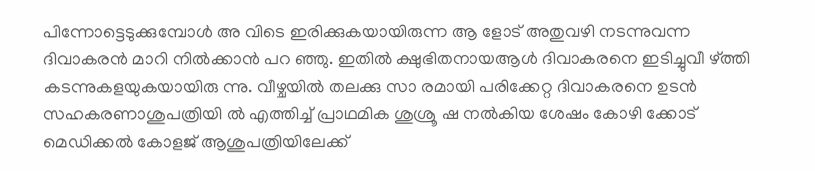പിന്നോട്ടെടുക്കുമ്പോൾ അ വിടെ ഇരിക്കുകയായിരുന്ന ആ ളോട് അതുവഴി നടന്നുവന്ന ദിവാകരൻ മാറി നിൽക്കാൻ പറ ഞ്ഞു. ഇതിൽ ക്ഷുഭിതനായആൾ ദിവാകരനെ ഇടിച്ചുവീ ഴ്ത്തി കടന്നുകളയുകയായിരു ന്നു. വീഴ്ച‌യിൽ തലക്കു സാ രമായി പരിക്കേറ്റ ദിവാകരനെ ഉടൻ സഹകരണാശുപത്രിയി ൽ എത്തിച്ച് പ്രാഥമിക ശുശ്രൂ ഷ നൽകിയ ശേഷം കോഴി ക്കോട് മെഡിക്കൽ കോളജ് ആശുപത്രിയിലേക്ക്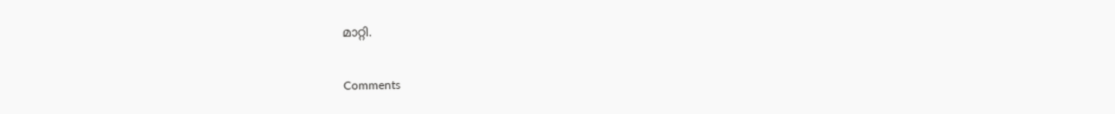മാറ്റി.

Comments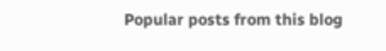Popular posts from this blog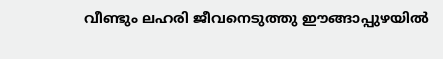വീണ്ടും ലഹരി ജീവനെടുത്തു ഈങ്ങാപ്പുഴയിൽ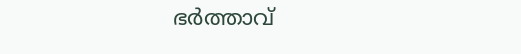ഭർത്താവ്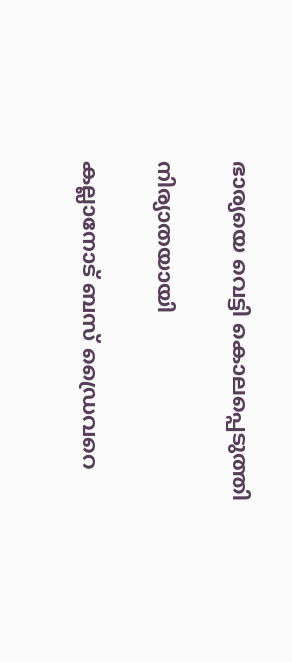ഭാര്യയെ വെട്ടി കൊലപ്പെടുത്തി

നിര്യാതയായി

കല്ലാനോട് ബസ് ഡ്രൈവറെ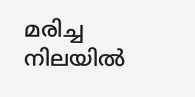മരിച്ച നിലയിൽ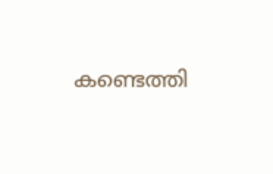കണ്ടെത്തി